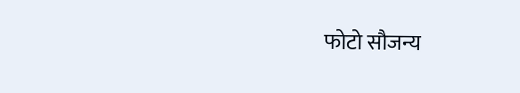फोटो सौजन्य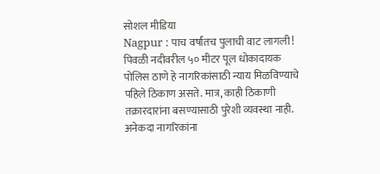सोशल मीडिया
Nagpur : पाच वर्षांतच पुलाची वाट लागली! पिवळी नदीवरील ५० मीटर पूल धोकादायक
पोलिस ठाणे हे नागरिकांसाठी न्याय मिळविण्याचे पहिले ठिकाण असते. मात्र, काही ठिकाणी तक्रारदारांना बसण्यासाठी पुरेशी व्यवस्था नाही. अनेकदा नागरिकांना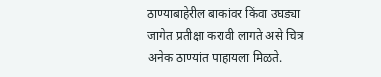ठाण्याबाहेरील बाकांवर किंवा उघड्या जागेत प्रतीक्षा करावी लागते असे चित्र अनेक ठाण्यांत पाहायला मिळते.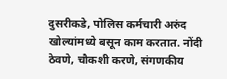दुसरीकडे, पोलिस कर्मचारी अरुंद खोल्यांमध्ये बसून काम करतात. नोंदी ठेवणे, चौकशी करणे, संगणकीय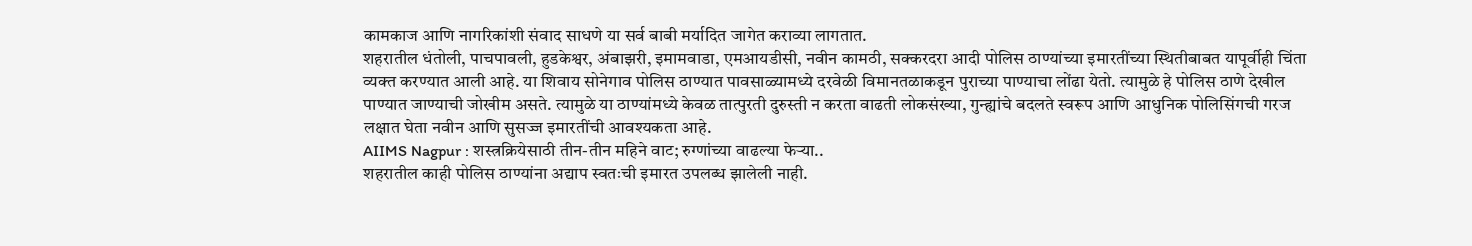कामकाज आणि नागरिकांशी संवाद साधणे या सर्व बाबी मर्यादित जागेत कराव्या लागतात.
शहरातील धंतोली, पाचपावली, हुडकेश्वर, अंबाझरी, इमामवाडा, एमआयडीसी, नवीन कामठी, सक्करदरा आदी पोलिस ठाण्यांच्या इमारतींच्या स्थितीबाबत यापूर्वीही चिंता व्यक्त करण्यात आली आहे. या शिवाय सोनेगाव पोलिस ठाण्यात पावसाळ्यामध्ये दरवेळी विमानतळाकडून पुराच्या पाण्याचा लोंढा येतो. त्यामुळे हे पोलिस ठाणे देखील पाण्यात जाण्याची जोखीम असते. त्यामुळे या ठाण्यांमध्ये केवळ तात्पुरती दुरुस्ती न करता वाढती लोकसंख्या, गुन्ह्यांचे बदलते स्वरूप आणि आधुनिक पोलिसिंगची गरज लक्षात घेता नवीन आणि सुसज्ज इमारतींची आवश्यकता आहे.
AIIMS Nagpur : शस्त्रक्रियेसाठी तीन-तीन महिने वाट; रुग्णांच्या वाढल्या फेऱ्या..
शहरातील काही पोलिस ठाण्यांना अद्याप स्वतःची इमारत उपलब्ध झालेली नाही.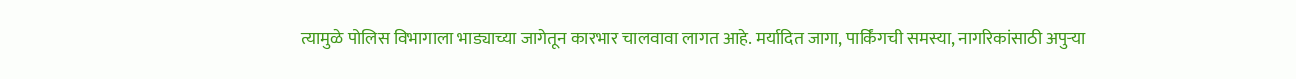त्यामुळे पोलिस विभागाला भाड्याच्या जागेतून कारभार चालवावा लागत आहे. मर्यादित जागा, पार्किंगची समस्या, नागरिकांसाठी अपुऱ्या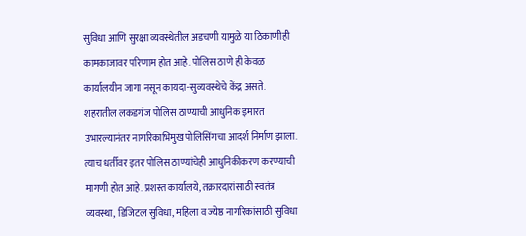सुविधा आणि सुरक्षा व्यवस्थेतील अडचणी यामुळे या ठिकाणीही कामकाजावर परिणाम होत आहे. पोलिस ठाणे ही केवळ कार्यालयीन जागा नसून कायदा-सुव्यवस्थेचे केंद्र असते.
शहरातील लकडगंज पोलिस ठाण्याची आधुनिक इमारत उभारल्यानंतर नागरिकाभिमुख पोलिसिंगचा आदर्श निर्माण झाला. त्याच धर्तीवर इतर पोलिस ठाण्यांचेही आधुनिकीकरण करण्याची मागणी होत आहे. प्रशस्त कार्यालये, तक्रारदारांसाठी स्वतंत्र व्यवस्था, डिजिटल सुविधा, महिला व ज्येष्ठ नागरिकांसाठी सुविधा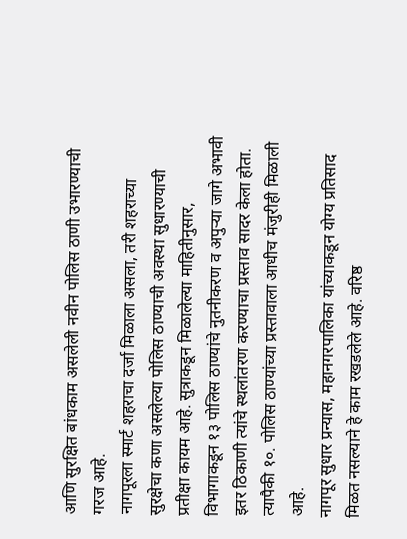आणि सुरक्षित बांधकाम असलेली नवीन पोलिस ठाणी उभारण्याची गरज आहे.
नागपूरला स्मार्ट शहराचा दर्जा मिळाला असला, तरी शहराच्या सुरक्षेचा कणा असलेल्या पोलिस ठाण्याची अवस्था सुधारण्याची प्रतीक्षा कायम आहे. सुत्राकडून मिळालेल्या माहितीनुसार, विभागाकडून १३ पोलिस ठाण्यांचे नुतनीकरण व अपुऱ्या जागे अभावी इतर ठिकाणी त्यांचे स्थलांतरण करण्याचा प्रस्ताव सादर केला होता. त्यापैकी १०. पोलिस ठाण्यांच्या प्रस्तावाला आधीच मंजुरीही मिळाली आहे.
नागपूर सुधार प्रन्यास, महानगरपालिका यांच्याकडून योग्य प्रतिसाद मिळत नसल्याने हे काम रखडलेले आहे. वरिष्ठ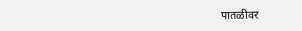पातळीवर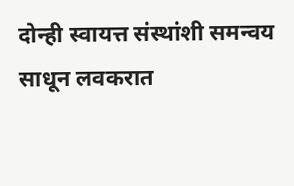दोन्ही स्वायत्त संस्थांशी समन्वय साधून लवकरात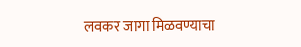लवकर जागा मिळवण्याचा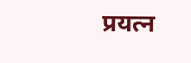प्रयत्न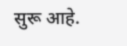सुरू आहे.